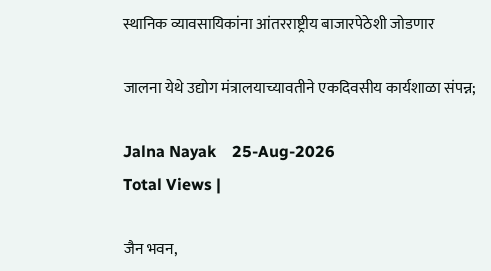स्थानिक व्यावसायिकांना आंतरराष्ट्रीय बाजारपेठेशी जोडणार

जालना येथे उद्योग मंत्रालयाच्यावतीने एकदिवसीय कार्यशाळा संपन्न;

Jalna Nayak    25-Aug-2026
Total Views |

जैन भवन,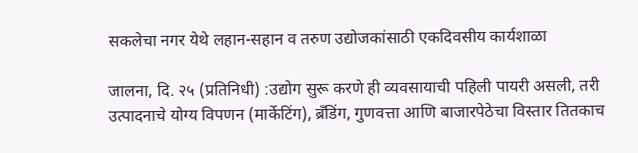सकलेचा नगर येथे लहान-सहान व तरुण उद्योजकांसाठी एकदिवसीय कार्यशाळा

जालना, दि. २५ (प्रतिनिधी) :उद्योग सुरू करणे ही व्यवसायाची पहिली पायरी असली, तरी उत्पादनाचे योग्य विपणन (मार्केटिंग), ब्रँडिंग, गुणवत्ता आणि बाजारपेठेचा विस्तार तितकाच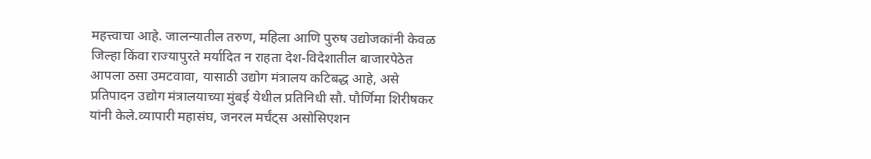महत्त्वाचा आहे. जालन्यातील तरुण, महिला आणि पुरुष उद्योजकांनी केवळ जिल्हा किंवा राज्यापुरते मर्यादित न राहता देश-विदेशातील बाजारपेठेत आपला ठसा उमटवावा, यासाठी उद्योग मंत्रालय कटिबद्ध आहे, असे प्रतिपादन उद्योग मंत्रालयाच्या मुंबई येथील प्रतिनिधी सौ. पौर्णिमा शिरीषकर यांनी केले.व्यापारी महासंघ, जनरल मर्चंट्स असोसिएशन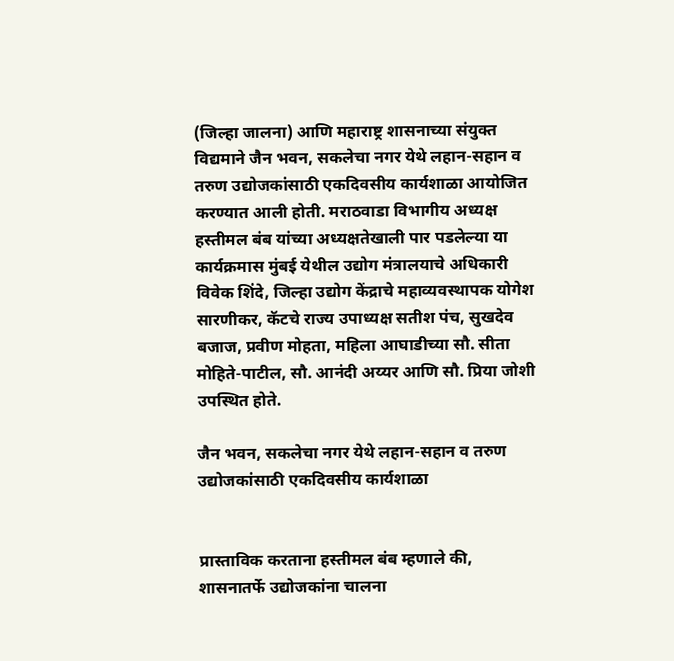(जिल्हा जालना) आणि महाराष्ट्र शासनाच्या संयुक्त विद्यमाने जैन भवन, सकलेचा नगर येथे लहान-सहान व तरुण उद्योजकांसाठी एकदिवसीय कार्यशाळा आयोजित करण्यात आली होती. मराठवाडा विभागीय अध्यक्ष हस्तीमल बंब यांच्या अध्यक्षतेखाली पार पडलेल्या या कार्यक्रमास मुंबई येथील उद्योग मंत्रालयाचे अधिकारी विवेक शिंदे, जिल्हा उद्योग केंद्राचे महाव्यवस्थापक योगेश सारणीकर, कॅटचे राज्य उपाध्यक्ष सतीश पंच, सुखदेव बजाज, प्रवीण मोहता, महिला आघाडीच्या सौ. सीता मोहिते-पाटील, सौ. आनंदी अय्यर आणि सौ. प्रिया जोशी उपस्थित होते.

जैन भवन, सकलेचा नगर येथे लहान-सहान व तरुण उद्योजकांसाठी एकदिवसीय कार्यशाळा


प्रास्ताविक करताना हस्तीमल बंब म्हणाले की, शासनातर्फे उद्योजकांना चालना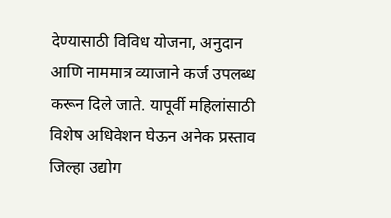देण्यासाठी विविध योजना, अनुदान आणि नाममात्र व्याजाने कर्ज उपलब्ध करून दिले जाते. यापूर्वी महिलांसाठी विशेष अधिवेशन घेऊन अनेक प्रस्ताव जिल्हा उद्योग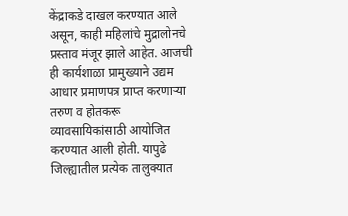केंद्राकडे दाखल करण्यात आले असून, काही महिलांचे मुद्रालोनचे प्रस्ताव मंजूर झाले आहेत. आजची ही कार्यशाळा प्रामुख्याने उद्यम आधार प्रमाणपत्र प्राप्त करणाऱ्या तरुण व होतकरू व्यावसायिकांसाठी आयोजित करण्यात आली होती. यापुढे जिल्ह्यातील प्रत्येक तालुक्यात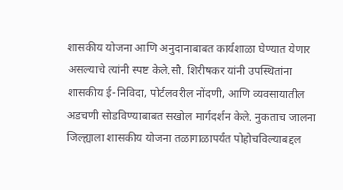शासकीय योजना आणि अनुदानाबाबत कार्यशाळा घेण्यात येणार असल्याचे त्यांनी स्पष्ट केले.सौ. शिरीषकर यांनी उपस्थितांना शासकीय ई-निविदा, पोर्टलवरील नोंदणी, आणि व्यवसायातील अडचणी सोडविण्याबाबत सखोल मार्गदर्शन केले. नुकताच जालना जिल्ह्याला शासकीय योजना तळागाळापर्यंत पोहोचविल्याबद्दल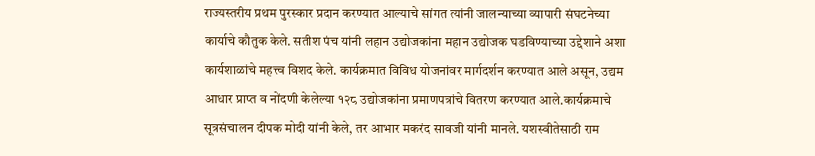राज्यस्तरीय प्रथम पुरस्कार प्रदान करण्यात आल्याचे सांगत त्यांनी जालन्याच्या व्यापारी संघटनेच्या कार्याचे कौतुक केले. सतीश पंच यांनी लहान उद्योजकांना महान उद्योजक घडविण्याच्या उद्देशाने अशा कार्यशाळांचे महत्त्व विशद केले. कार्यक्रमात विविध योजनांवर मार्गदर्शन करण्यात आले असून, उद्यम आधार प्राप्त व नोंदणी केलेल्या १२८ उद्योजकांना प्रमाणपत्रांचे वितरण करण्यात आले.कार्यक्रमाचे सूत्रसंचालन दीपक मोदी यांनी केले, तर आभार मकरंद सावजी यांनी मानले. यशस्वीतेसाठी राम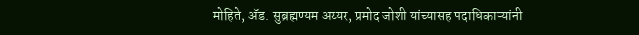मोहिते, अ‍ॅड. सुब्रह्मण्यम अय्यर, प्रमोद जोशी यांच्यासह पदाधिकाऱ्यांनी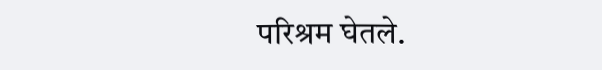परिश्रम घेतले.